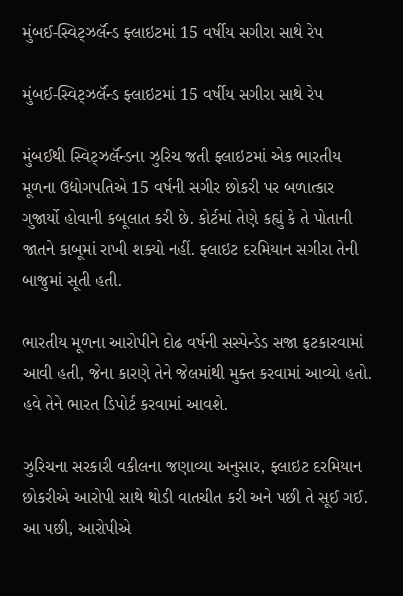મુંબઈ-સ્વિટ્ઝર્લૅન્ડ ફ્લાઇટમાં 15 વર્ષીય સગીરા સાથે રેપ

મુંબઈ-સ્વિટ્ઝર્લૅન્ડ ફ્લાઇટમાં 15 વર્ષીય સગીરા સાથે રેપ

મુંબઈથી સ્વિટ્ઝર્લૅન્ડના ઝુરિચ જતી ફ્લાઇટમાં એક ભારતીય મૂળના ઉદ્યોગપતિએ 15 વર્ષની સગીર છોકરી પર બળાત્કાર ગુજાર્યો હોવાની કબૂલાત કરી છે. કોર્ટમાં તેણે કહ્યું કે તે પોતાની જાતને કાબૂમાં રાખી શક્યો નહીં. ફ્લાઇટ દરમિયાન સગીરા તેની બાજુમાં સૂતી હતી.

ભારતીય મૂળના આરોપીને દોઢ વર્ષની સસ્પેન્ડેડ સજા ફટકારવામાં આવી હતી, જેના કારણે તેને જેલમાંથી મુક્ત કરવામાં આવ્યો હતો. હવે તેને ભારત ડિપોર્ટ કરવામાં આવશે.

ઝુરિચના સરકારી વકીલના જણાવ્યા અનુસાર, ફ્લાઇટ દરમિયાન છોકરીએ આરોપી સાથે થોડી વાતચીત કરી અને પછી તે સૂઈ ગઈ. આ પછી, આરોપીએ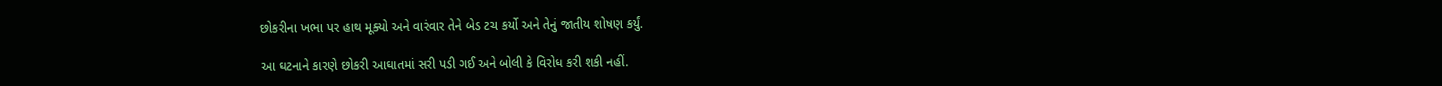છોકરીના ખભા પર હાથ મૂક્યો અને વારંવાર તેને બેડ ટચ કર્યો અને તેનું જાતીય શોષણ કર્યું.

આ ઘટનાને કારણે છોકરી આઘાતમાં સરી પડી ગઈ અને બોલી કે વિરોધ કરી શકી નહીં.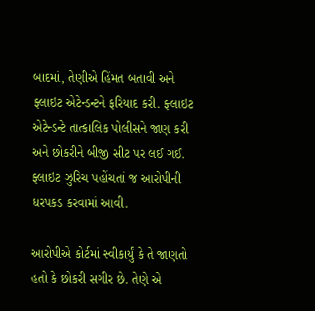બાદમાં, તેણીએ હિંમત બતાવી અને ફ્લાઇટ એટેન્ડન્ટને ફરિયાદ કરી. ફ્લાઇટ એટેન્ડન્ટે તાત્કાલિક પોલીસને જાણ કરી અને છોકરીને બીજી સીટ પર લઈ ગઈ. ફ્લાઇટ ઝુરિચ પહોંચતાં જ આરોપીની ધરપકડ કરવામાં આવી.

આરોપીએ કોર્ટમાં સ્વીકાર્યું કે તે જાણતો હતો કે છોકરી સગીર છે. તેણે એ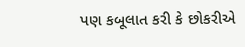પણ કબૂલાત કરી કે છોકરીએ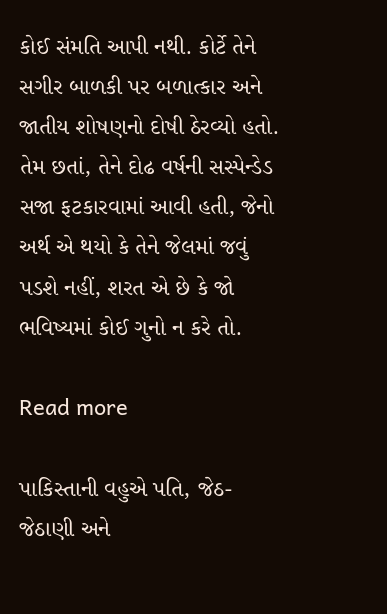કોઈ સંમતિ આપી નથી. કોર્ટે તેને સગીર બાળકી પર બળાત્કાર અને જાતીય શોષણનો દોષી ઠેરવ્યો હતો. તેમ છતાં, તેને દોઢ વર્ષની સસ્પેન્ડેડ સજા ફટકારવામાં આવી હતી, જેનો અર્થ એ થયો કે તેને જેલમાં જવું પડશે નહીં, શરત એ છે કે જો ભવિષ્યમાં કોઈ ગુનો ન કરે તો.

Read more

પાકિસ્તાની વહુએ પતિ, જેઠ-જેઠાણી અને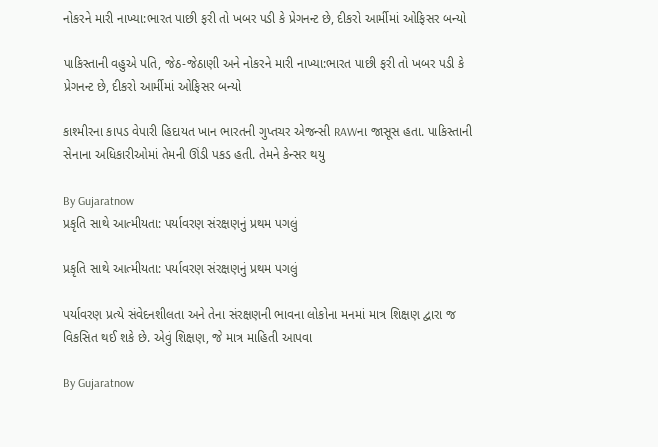નોકરને મારી નાખ્યા:ભારત પાછી ફરી તો ખબર પડી કે પ્રેગનન્ટ છે, દીકરો આર્મીમાં ઓફિસર બન્યો

પાકિસ્તાની વહુએ પતિ, જેઠ-જેઠાણી અને નોકરને મારી નાખ્યા:ભારત પાછી ફરી તો ખબર પડી કે પ્રેગનન્ટ છે, દીકરો આર્મીમાં ઓફિસર બન્યો

કાશ્મીરના કાપડ વેપારી હિદાયત ખાન ભારતની ગુપ્તચર એજન્સી RAWના જાસૂસ હતા. પાકિસ્તાની સેનાના અધિકારીઓમાં તેમની ઊંડી પકડ હતી. તેમને કેન્સર થયુ

By Gujaratnow
પ્રકૃતિ સાથે આત્મીયતા: પર્યાવરણ સંરક્ષણનું પ્રથમ પગલું

પ્રકૃતિ સાથે આત્મીયતા: પર્યાવરણ સંરક્ષણનું પ્રથમ પગલું

પર્યાવરણ પ્રત્યે સંવેદનશીલતા અને તેના સંરક્ષણની ભાવના લોકોના મનમાં માત્ર શિક્ષણ દ્વારા જ વિકસિત થઈ શકે છે. એવું શિક્ષણ, જે માત્ર માહિતી આપવા

By Gujaratnow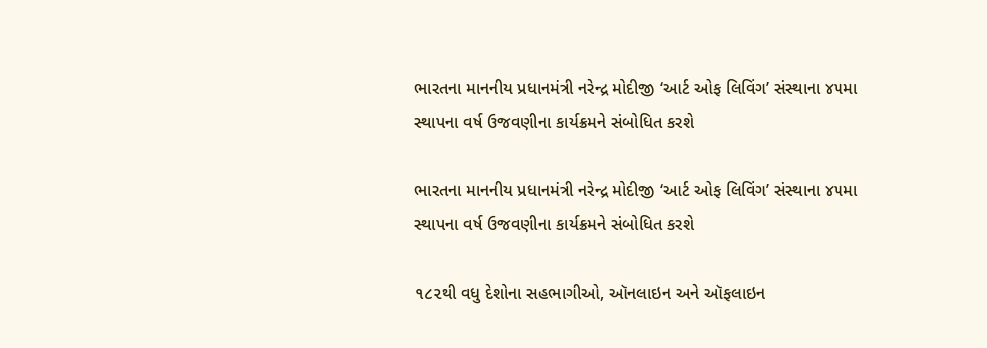ભારતના માનનીય પ્રધાનમંત્રી નરેન્દ્ર મોદીજી ‘આર્ટ ઓફ લિવિંગ’ સંસ્થાના ૪૫મા સ્થાપના વર્ષ ઉજવણીના કાર્યક્રમને સંબોધિત કરશે

ભારતના માનનીય પ્રધાનમંત્રી નરેન્દ્ર મોદીજી ‘આર્ટ ઓફ લિવિંગ’ સંસ્થાના ૪૫મા સ્થાપના વર્ષ ઉજવણીના કાર્યક્રમને સંબોધિત કરશે

૧૮૨થી વધુ દેશોના સહભાગીઓ, ઑનલાઇન અને ઑફલાઇન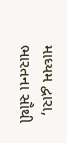માધ્યમ દ્વારા, ભારતના સૌથી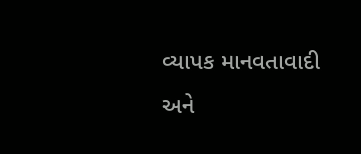વ્યાપક માનવતાવાદી અને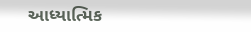આધ્યાત્મિક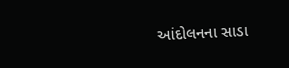આંદોલનના સાડા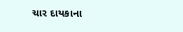ચાર દાયકાના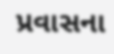પ્રવાસના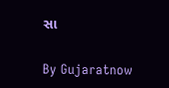સા

By Gujaratnow